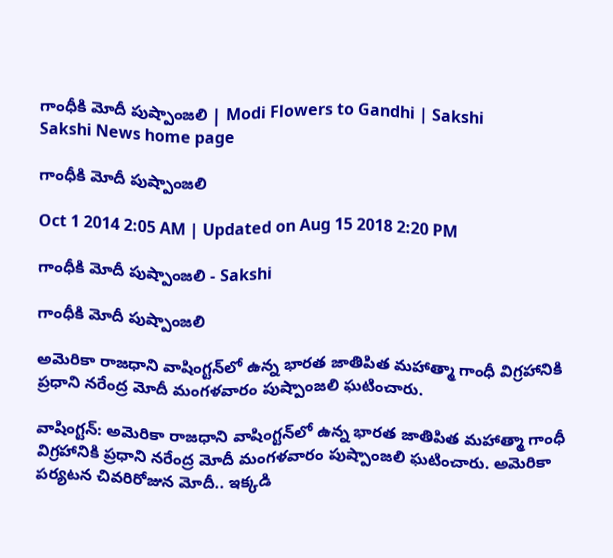గాంధీకి మోదీ పుష్పాంజలి | Modi Flowers to Gandhi | Sakshi
Sakshi News home page

గాంధీకి మోదీ పుష్పాంజలి

Oct 1 2014 2:05 AM | Updated on Aug 15 2018 2:20 PM

గాంధీకి మోదీ పుష్పాంజలి - Sakshi

గాంధీకి మోదీ పుష్పాంజలి

అమెరికా రాజధాని వాషింగ్టన్‌లో ఉన్న భారత జాతిపిత మహాత్మా గాంధీ విగ్రహానికి ప్రధాని నరేంద్ర మోదీ మంగళవారం పుష్పాంజలి ఘటించారు.

వాషింగ్టన్: అమెరికా రాజధాని వాషింగ్టన్‌లో ఉన్న భారత జాతిపిత మహాత్మా గాంధీ విగ్రహానికి ప్రధాని నరేంద్ర మోదీ మంగళవారం పుష్పాంజలి ఘటించారు. అమెరికా పర్యటన చివరిరోజున మోదీ.. ఇక్కడి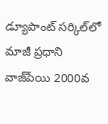డ్యూపాంట్ సర్కిల్‌లో మాజీ ప్రధాని వాజ్‌పేయి 2000వ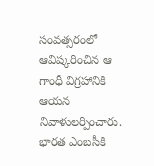సంవత్సరంలో ఆవిష్కరించిన ఆ గాంధీ విగ్రహానికి ఆయన నివాళులర్పించారు. భారత ఎంబసీకి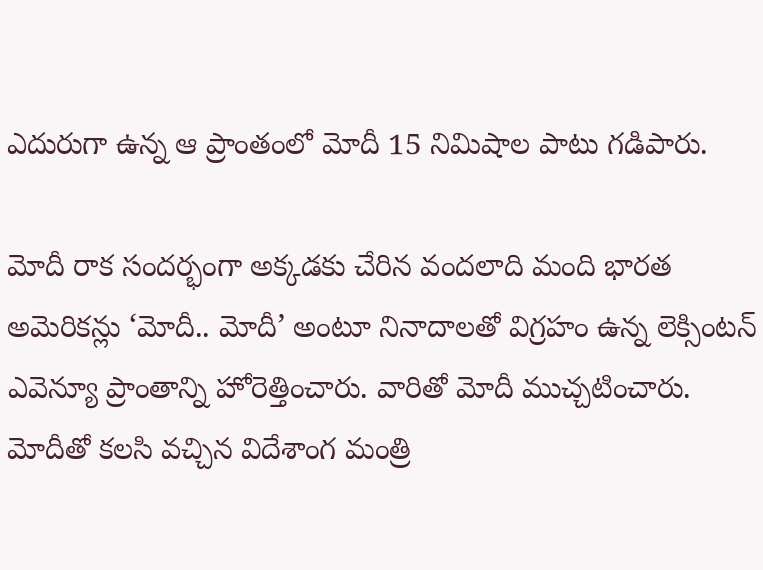ఎదురుగా ఉన్న ఆ ప్రాంతంలో మోదీ 15 నిమిషాల పాటు గడిపారు.

మోదీ రాక సందర్భంగా అక్కడకు చేరిన వందలాది మంది భారత అమెరికన్లు ‘మోదీ.. మోదీ’ అంటూ నినాదాలతో విగ్రహం ఉన్న లెక్సింటన్ ఎవెన్యూ ప్రాంతాన్ని హోరెత్తించారు. వారితో మోదీ ముచ్చటించారు. మోదీతో కలసి వచ్చిన విదేశాంగ మంత్రి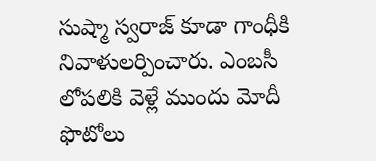సుష్మా స్వరాజ్ కూడా గాంధీకి నివాళులర్పించారు. ఎంబసీ లోపలికి వెళ్లే ముందు మోదీ ఫొటోలు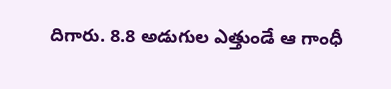దిగారు. 8.8 అడుగుల ఎత్తుండే ఆ గాంధీ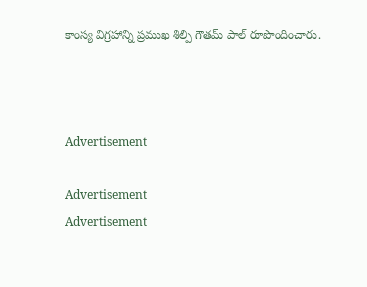కాంస్య విగ్రహాన్ని ప్రముఖ శిల్పి గౌతమ్ పాల్ రూపొందించారు.



Advertisement

Advertisement
Advertisement